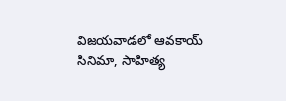విజ‌య‌వాడ‌లో ఆవ‌కాయ్ సినిమా, సాహిత్య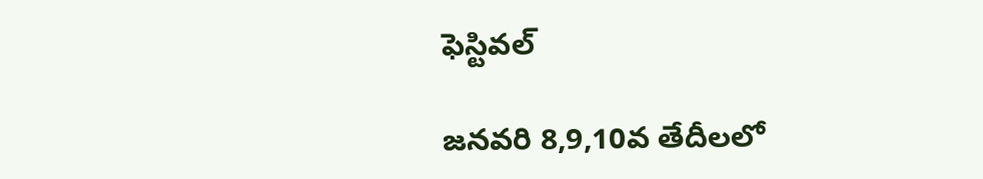ఫెస్టివ‌ల్

జ‌న‌వ‌రి 8,9,10వ తేదీల‌లో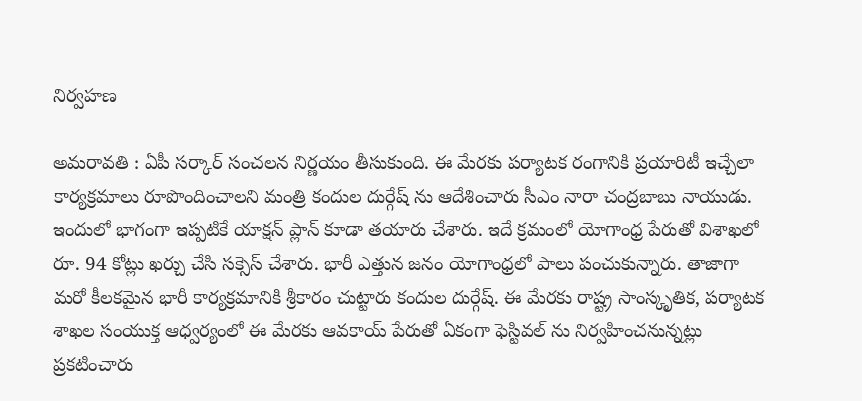నిర్వ‌హ‌ణ

అమ‌రావ‌తి : ఏపీ స‌ర్కార్ సంచ‌ల‌న నిర్ణ‌యం తీసుకుంది. ఈ మేర‌కు ప‌ర్యాట‌క రంగానికి ప్ర‌యారిటీ ఇచ్చేలా కార్య‌క్ర‌మాలు రూపొందించాల‌ని మంత్రి కందుల దుర్గేష్ ను ఆదేశించారు సీఎం నారా చంద్ర‌బాబు నాయుడు. ఇందులో భాగంగా ఇప్ప‌టికే యాక్ష‌న్ ప్లాన్ కూడా త‌యారు చేశారు. ఇదే క్ర‌మంలో యోగాంధ్ర పేరుతో విశాఖ‌లో రూ. 94 కోట్లు ఖ‌ర్చు చేసి స‌క్సెస్ చేశారు. భారీ ఎత్తున జ‌నం యోగాంధ్ర‌లో పాలు పంచుకున్నారు. తాజాగా మ‌రో కీల‌క‌మైన భారీ కార్య‌క్ర‌మానికి శ్రీ‌కారం చుట్టారు కందుల దుర్గేష్. ఈ మేర‌కు రాష్ట్ర సాంస్కృతిక‌, ప‌ర్యాట‌క శాఖల సంయుక్త ఆధ్వ‌ర్యంలో ఈ మేర‌కు ఆవ‌కాయ్ పేరుతో ఏకంగా ఫెస్టివ‌ల్ ను నిర్వ‌హించ‌నున్న‌ట్లు ప్ర‌క‌టించారు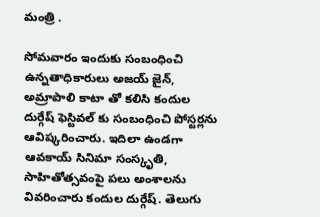మంత్రి .

సోమ‌వారం ఇందుకు సంబంధించి ఉన్న‌తాధికారులు అజ‌య్ జైన్, అమ్రాపాలి కాటా తో క‌లిసి కందుల దుర్గేష్ ఫెస్టివ‌ల్ కు సంబంధించి పోస్ట‌ర్ల‌ను ఆవిష్క‌రించారు. ఇదిలా ఉండ‌గా ఆవకాయ్ సినిమా సంస్కృతి, సాహితోత్సవంపై పలు అంశాలను వివరించారు కందుల దుర్గేష్. తెలుగు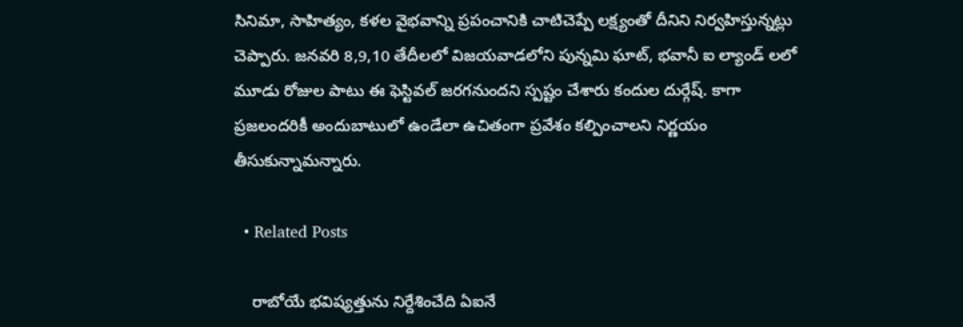సినిమా, సాహిత్యం, కళల వైభవాన్ని ప్రపంచానికి చాటిచెప్పే లక్ష్యంతో దీనిని నిర్వ‌హిస్తున్న‌ట్లు చెప్పారు. జ‌న‌వ‌రి 8,9,10 తేదీల‌లో విజ‌య‌వాడ‌లోని పున్న‌మి ఘాట్, భ‌వానీ ఐ ల్యాండ్ ల‌లో మూడు రోజుల పాటు ఈ ఫెస్టివ‌ల్ జ‌ర‌గ‌నుంద‌ని స్ప‌ష్టం చేశారు కందుల దుర్గేష్. కాగా ప్ర‌జ‌లంద‌రికీ అందుబాటులో ఉండేలా ఉచితంగా ప్ర‌వేశం క‌ల్పించాల‌ని నిర్ణ‌యం తీసుకున్నామ‌న్నారు.

  • Related Posts

    రాబోయే భ‌విష్య‌త్తును నిర్దేశించేది ఏఐనే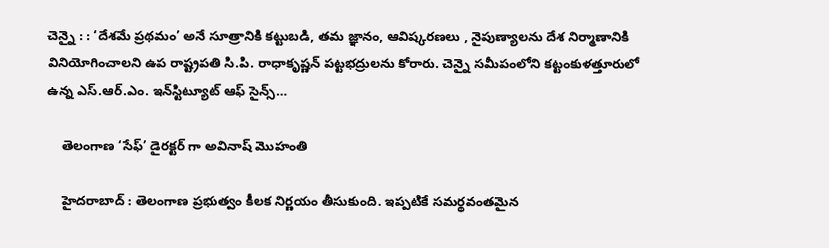చెన్నై : : ‘దేశమే ప్రథమం’ అనే సూత్రానికి కట్టుబడి, తమ జ్ఞానం, ఆవిష్కరణలు , నైపుణ్యాలను దేశ నిర్మాణానికి వినియోగించాలని ఉప రాష్ట్రపతి సి.పి. రాధాకృష్ణన్ పట్టభద్రులను కోరారు. చెన్నై సమీపంలోని కట్టంకుళత్తూరులో ఉన్న ఎస్.ఆర్.ఎం. ఇన్‌స్టిట్యూట్ ఆఫ్ సైన్స్…

    తెలంగాణ ‘సేఫ్’ డైర‌క్ట‌ర్ గా అవినాష్ మొహంతి

    హైద‌రాబాద్ : తెలంగాణ ప్ర‌భుత్వం కీల‌క నిర్ణ‌యం తీసుకుంది. ఇప్ప‌టికే స‌మ‌ర్థ‌వంత‌మైన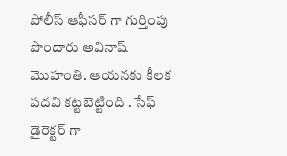పోలీస్ ఆఫీస‌ర్ గా గుర్తింపు పొందారు అవినాష్ మొహంతి. ఆయ‌న‌కు కీల‌క ప‌ద‌వి క‌ట్ట‌బెట్టింది . సేఫ్ డైరెక్ట‌ర్ గా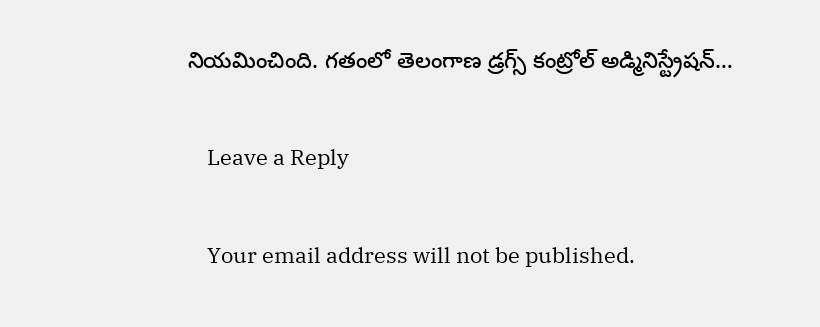నియ‌మించింది. గతంలో తెలంగాణ డ్రగ్స్ కంట్రోల్ అడ్మినిస్ట్రేషన్…

    Leave a Reply

    Your email address will not be published.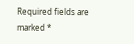Required fields are marked *